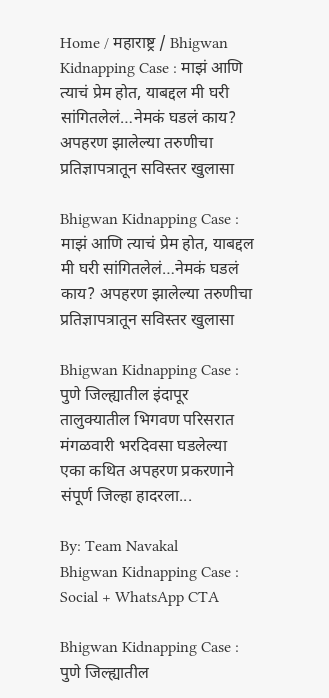Home / महाराष्ट्र / Bhigwan Kidnapping Case : माझं आणि त्याचं प्रेम होत, याबद्दल मी घरी सांगितलेलं…नेमकं घडलं काय? अपहरण झालेल्या तरुणीचा प्रतिज्ञापत्रातून सविस्तर खुलासा

Bhigwan Kidnapping Case : माझं आणि त्याचं प्रेम होत, याबद्दल मी घरी सांगितलेलं…नेमकं घडलं काय? अपहरण झालेल्या तरुणीचा प्रतिज्ञापत्रातून सविस्तर खुलासा

Bhigwan Kidnapping Case : पुणे जिल्ह्यातील इंदापूर तालुक्यातील भिगवण परिसरात मंगळवारी भरदिवसा घडलेल्या एका कथित अपहरण प्रकरणाने संपूर्ण जिल्हा हादरला...

By: Team Navakal
Bhigwan Kidnapping Case :
Social + WhatsApp CTA

Bhigwan Kidnapping Case : पुणे जिल्ह्यातील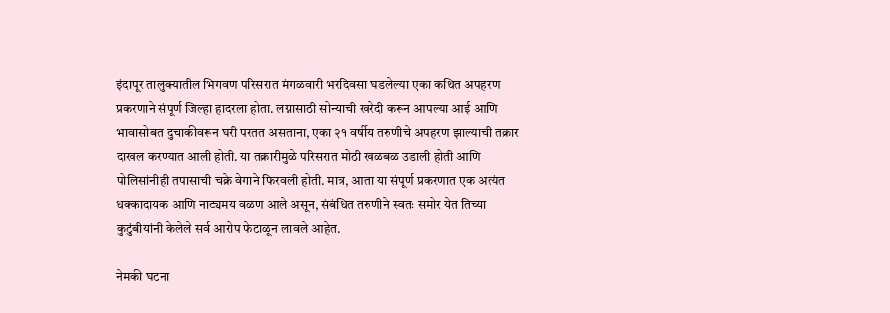इंदापूर तालुक्यातील भिगवण परिसरात मंगळवारी भरदिवसा घडलेल्या एका कथित अपहरण प्रकरणाने संपूर्ण जिल्हा हादरला होता. लग्नासाठी सोन्याची खरेदी करून आपल्या आई आणि भावासोबत दुचाकीवरून घरी परतत असताना, एका २१ वर्षीय तरुणीचे अपहरण झाल्याची तक्रार दाखल करण्यात आली होती. या तक्रारीमुळे परिसरात मोठी खळबळ उडाली होती आणि पोलिसांनीही तपासाची चक्रे वेगाने फिरवली होती. मात्र, आता या संपूर्ण प्रकरणात एक अत्यंत धक्कादायक आणि नाट्यमय वळण आले असून, संबंधित तरुणीने स्वतः समोर येत तिच्या कुटुंबीयांनी केलेले सर्व आरोप फेटाळून लावले आहेत.

नेमकी घटना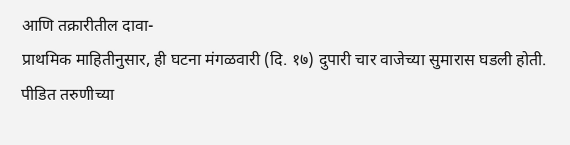आणि तक्रारीतील दावा-
प्राथमिक माहितीनुसार, ही घटना मंगळवारी (दि. १७) दुपारी चार वाजेच्या सुमारास घडली होती. पीडित तरुणीच्या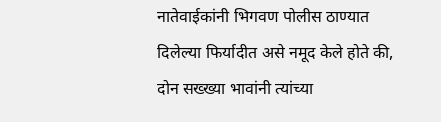नातेवाईकांनी भिगवण पोलीस ठाण्यात दिलेल्या फिर्यादीत असे नमूद केले होते की, दोन सख्ख्या भावांनी त्यांच्या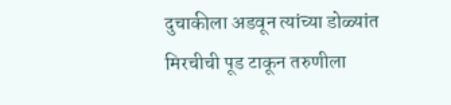दुचाकीला अडवून त्यांच्या डोळ्यांत मिरचीची पूड टाकून तरुणीला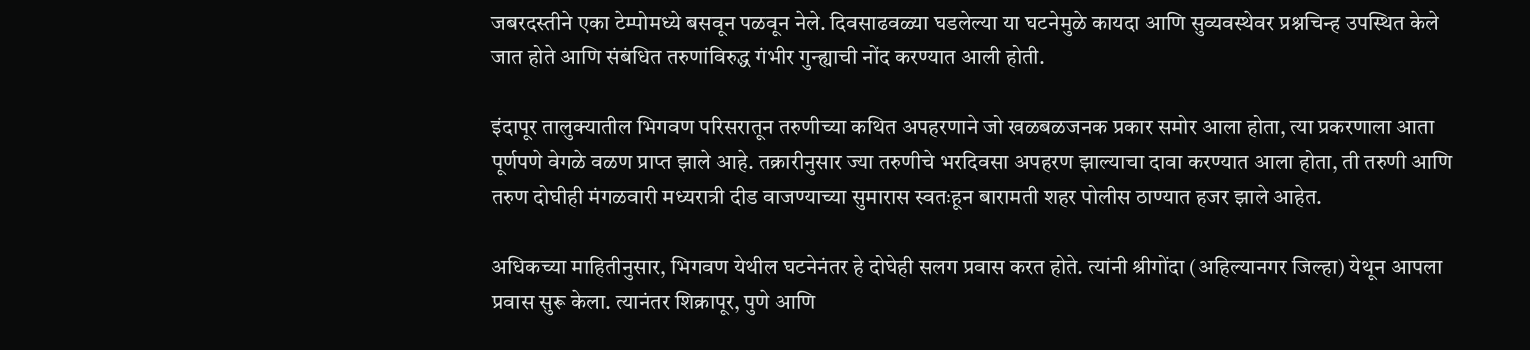जबरदस्तीने एका टेम्पोमध्ये बसवून पळवून नेले. दिवसाढवळ्या घडलेल्या या घटनेमुळे कायदा आणि सुव्यवस्थेवर प्रश्नचिन्ह उपस्थित केले जात होते आणि संबंधित तरुणांविरुद्ध गंभीर गुन्ह्याची नोंद करण्यात आली होती.

इंदापूर तालुक्यातील भिगवण परिसरातून तरुणीच्या कथित अपहरणाने जो खळबळजनक प्रकार समोर आला होता, त्या प्रकरणाला आता पूर्णपणे वेगळे वळण प्राप्त झाले आहे. तक्रारीनुसार ज्या तरुणीचे भरदिवसा अपहरण झाल्याचा दावा करण्यात आला होता, ती तरुणी आणि तरुण दोघीही मंगळवारी मध्यरात्री दीड वाजण्याच्या सुमारास स्वतःहून बारामती शहर पोलीस ठाण्यात हजर झाले आहेत.

अधिकच्या माहितीनुसार, भिगवण येथील घटनेनंतर हे दोघेही सलग प्रवास करत होते. त्यांनी श्रीगोंदा (अहिल्यानगर जिल्हा) येथून आपला प्रवास सुरू केला. त्यानंतर शिक्रापूर, पुणे आणि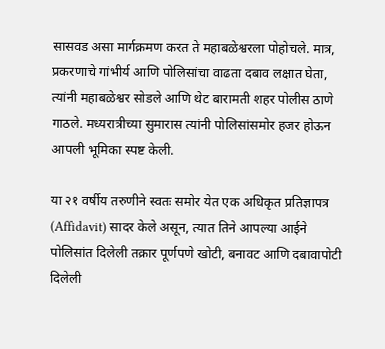सासवड असा मार्गक्रमण करत ते महाबळेश्वरला पोहोचले. मात्र, प्रकरणाचे गांभीर्य आणि पोलिसांचा वाढता दबाव लक्षात घेता, त्यांनी महाबळेश्वर सोडले आणि थेट बारामती शहर पोलीस ठाणे गाठले. मध्यरात्रीच्या सुमारास त्यांनी पोलिसांसमोर हजर होऊन आपली भूमिका स्पष्ट केली.

या २१ वर्षीय तरुणीने स्वतः समोर येत एक अधिकृत प्रतिज्ञापत्र (Affidavit) सादर केले असून, त्यात तिने आपल्या आईने पोलिसांत दिलेली तक्रार पूर्णपणे खोटी, बनावट आणि दबावापोटी दिलेली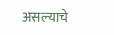असल्याचे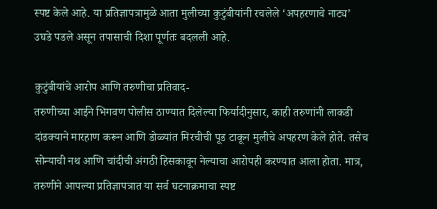स्पष्ट केले आहे. या प्रतिज्ञापत्रामुळे आता मुलीच्या कुटुंबीयांनी रचलेले ‘अपहरणाचे नाट्य’ उघडे पडले असून तपासाची दिशा पूर्णतः बदलली आहे.

कुटुंबीयांचे आरोप आणि तरुणीचा प्रतिवाद-
तरुणीच्या आईने भिगवण पोलीस ठाण्यात दिलेल्या फिर्यादीनुसार, काही तरुणांनी लाकडी दांडक्याने मारहाण करून आणि डोळ्यांत मिरचीची पूड टाकून मुलीचे अपहरण केले होते. तसेच सोन्याची नथ आणि चांदीची अंगठी हिसकावून नेल्याचा आरोपही करण्यात आला होता. मात्र, तरुणीने आपल्या प्रतिज्ञापत्रात या सर्व घटनाक्रमाचा स्पष्ट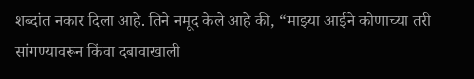शब्दांत नकार दिला आहे. तिने नमूद केले आहे की, “माझ्या आईने कोणाच्या तरी सांगण्यावरून किंवा दबावाखाली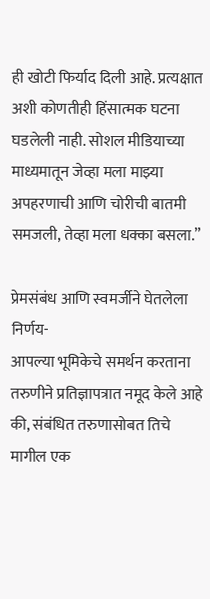ही खोटी फिर्याद दिली आहे. प्रत्यक्षात अशी कोणतीही हिंसात्मक घटना घडलेली नाही. सोशल मीडियाच्या माध्यमातून जेव्हा मला माझ्या अपहरणाची आणि चोरीची बातमी समजली, तेव्हा मला धक्का बसला.”

प्रेमसंबंध आणि स्वमर्जीने घेतलेला निर्णय-
आपल्या भूमिकेचे समर्थन करताना तरुणीने प्रतिज्ञापत्रात नमूद केले आहे की, संबंधित तरुणासोबत तिचे मागील एक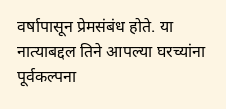वर्षापासून प्रेमसंबंध होते. या नात्याबद्दल तिने आपल्या घरच्यांना पूर्वकल्पना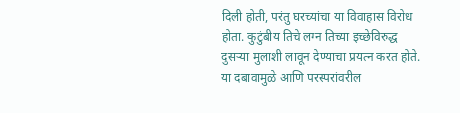दिली होती, परंतु घरच्यांचा या विवाहास विरोध होता. कुटुंबीय तिचे लग्न तिच्या इच्छेविरुद्ध दुसऱ्या मुलाशी लावून देण्याचा प्रयत्न करत होते. या दबावामुळे आणि परस्परांवरील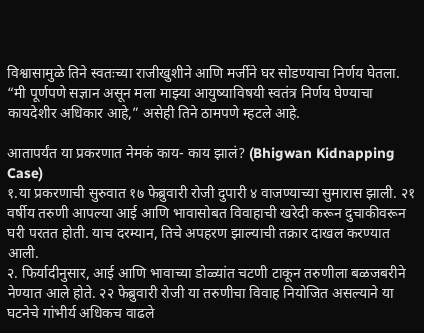विश्वासामुळे तिने स्वतःच्या राजीखुशीने आणि मर्जीने घर सोडण्याचा निर्णय घेतला. “मी पूर्णपणे सज्ञान असून मला माझ्या आयुष्याविषयी स्वतंत्र निर्णय घेण्याचा कायदेशीर अधिकार आहे,” असेही तिने ठामपणे म्हटले आहे.

आतापर्यंत या प्रकरणात नेमकं काय- काय झालं? (Bhigwan Kidnapping Case)
१.या प्रकरणाची सुरुवात १७ फेब्रुवारी रोजी दुपारी ४ वाजण्याच्या सुमारास झाली. २१ वर्षीय तरुणी आपल्या आई आणि भावासोबत विवाहाची खरेदी करून दुचाकीवरून घरी परतत होती. याच दरम्यान, तिचे अपहरण झाल्याची तक्रार दाखल करण्यात आली.
२. फिर्यादीनुसार, आई आणि भावाच्या डोळ्यांत चटणी टाकून तरुणीला बळजबरीने नेण्यात आले होते. २२ फेब्रुवारी रोजी या तरुणीचा विवाह नियोजित असल्याने या घटनेचे गांभीर्य अधिकच वाढले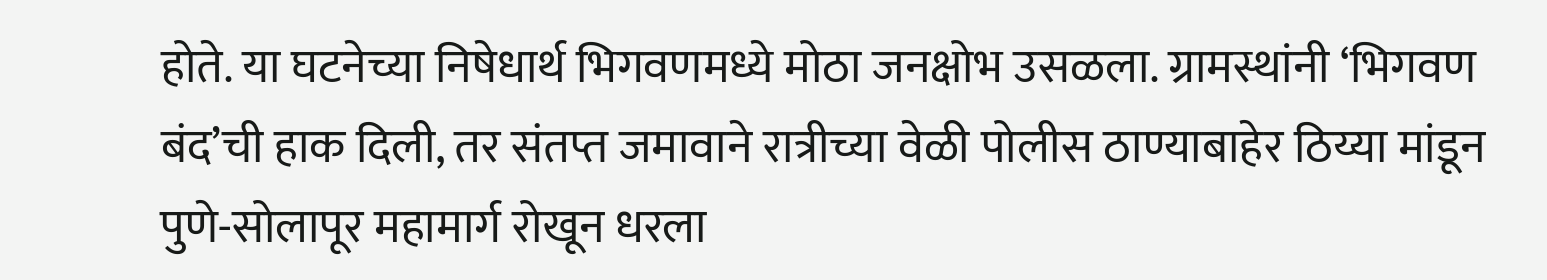होते. या घटनेच्या निषेधार्थ भिगवणमध्ये मोठा जनक्षोभ उसळला. ग्रामस्थांनी ‘भिगवण बंद’ची हाक दिली, तर संतप्त जमावाने रात्रीच्या वेळी पोलीस ठाण्याबाहेर ठिय्या मांडून पुणे-सोलापूर महामार्ग रोखून धरला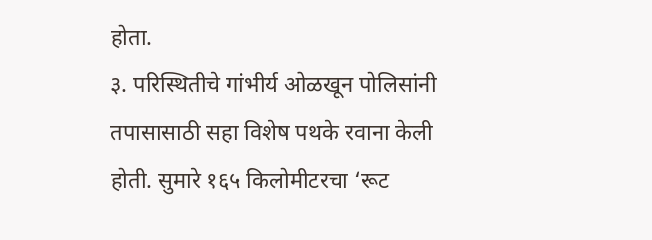होता.
३. परिस्थितीचे गांभीर्य ओळखून पोलिसांनी तपासासाठी सहा विशेष पथके रवाना केली होती. सुमारे १६५ किलोमीटरचा ‘रूट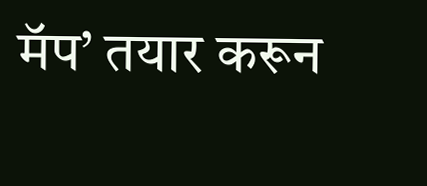मॅप’ तयार करून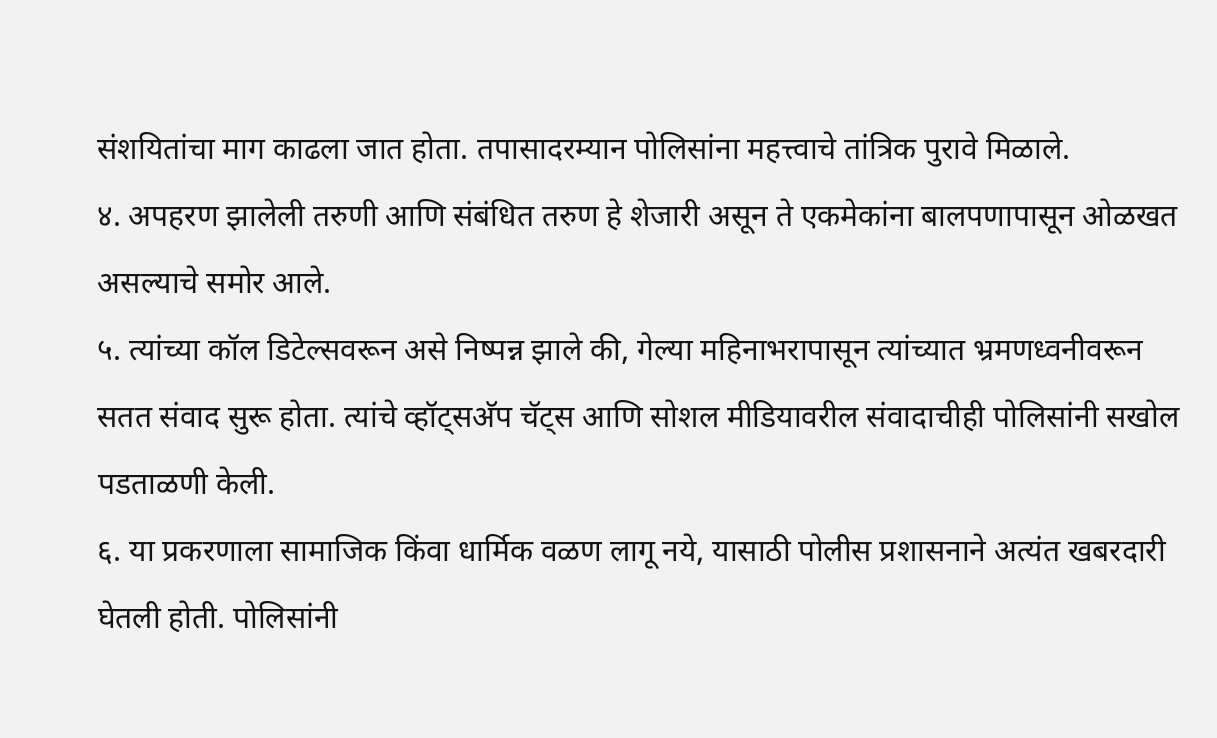संशयितांचा माग काढला जात होता. तपासादरम्यान पोलिसांना महत्त्वाचे तांत्रिक पुरावे मिळाले.
४. अपहरण झालेली तरुणी आणि संबंधित तरुण हे शेजारी असून ते एकमेकांना बालपणापासून ओळखत असल्याचे समोर आले.
५. त्यांच्या कॉल डिटेल्सवरून असे निष्पन्न झाले की, गेल्या महिनाभरापासून त्यांच्यात भ्रमणध्वनीवरून सतत संवाद सुरू होता. त्यांचे व्हॉट्सअ‍ॅप चॅट्स आणि सोशल मीडियावरील संवादाचीही पोलिसांनी सखोल पडताळणी केली.
६. या प्रकरणाला सामाजिक किंवा धार्मिक वळण लागू नये, यासाठी पोलीस प्रशासनाने अत्यंत खबरदारी घेतली होती. पोलिसांनी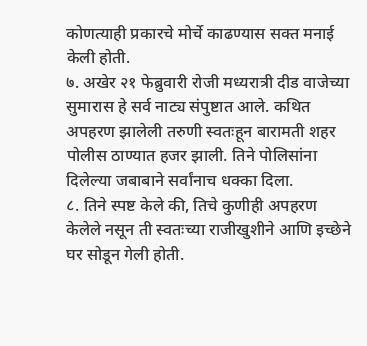कोणत्याही प्रकारचे मोर्चे काढण्यास सक्त मनाई केली होती.
७. अखेर २१ फेब्रुवारी रोजी मध्यरात्री दीड वाजेच्या सुमारास हे सर्व नाट्य संपुष्टात आले. कथित अपहरण झालेली तरुणी स्वतःहून बारामती शहर पोलीस ठाण्यात हजर झाली. तिने पोलिसांना दिलेल्या जबाबाने सर्वांनाच धक्का दिला.
८. तिने स्पष्ट केले की, तिचे कुणीही अपहरण केलेले नसून ती स्वतःच्या राजीखुशीने आणि इच्छेने घर सोडून गेली होती.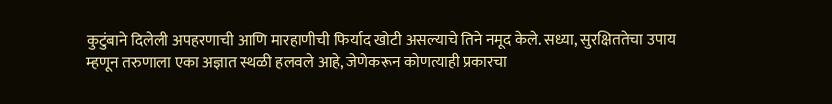कुटुंबाने दिलेली अपहरणाची आणि मारहाणीची फिर्याद खोटी असल्याचे तिने नमूद केले. सध्या, सुरक्षिततेचा उपाय म्हणून तरुणाला एका अज्ञात स्थळी हलवले आहे, जेणेकरून कोणत्याही प्रकारचा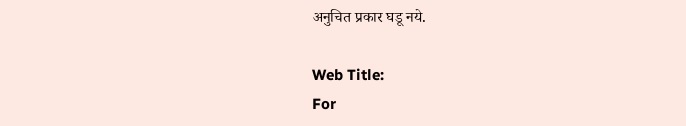अनुचित प्रकार घडू नये.

Web Title:
For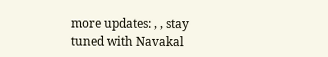more updates: , , stay tuned with Navakal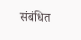संबंधित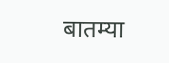बातम्या